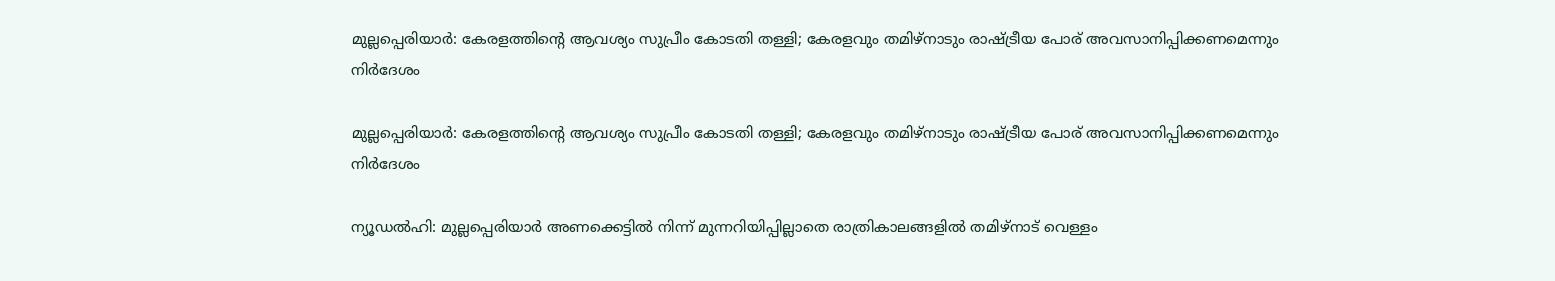മുല്ലപ്പെരിയാര്‍: കേരളത്തിന്റെ ആവശ്യം സുപ്രീം കോടതി തള്ളി; കേരളവും തമിഴ്നാടും രാഷ്ട്രീയ പോര് അവസാനിപ്പിക്കണമെന്നും നിര്‍ദേശം

മുല്ലപ്പെരിയാര്‍: കേരളത്തിന്റെ ആവശ്യം സുപ്രീം കോടതി തള്ളി; കേരളവും തമിഴ്നാടും രാഷ്ട്രീയ പോര് അവസാനിപ്പിക്കണമെന്നും നിര്‍ദേശം

ന്യൂഡല്‍ഹി: മുല്ലപ്പെരിയാര്‍ അണക്കെട്ടില്‍ നിന്ന് മുന്നറിയിപ്പില്ലാതെ രാത്രികാലങ്ങളില്‍ തമിഴ്നാട് വെള്ളം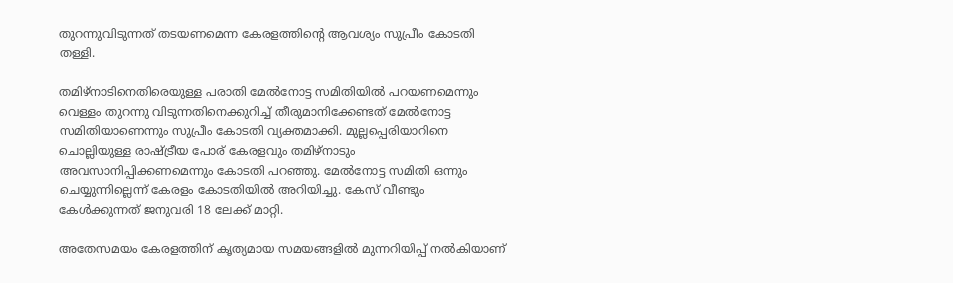തുറന്നുവിടുന്നത് തടയണമെന്ന കേരളത്തിന്റെ ആവശ്യം സുപ്രീം കോടതി തള്ളി.

തമിഴ്‌നാടിനെതിരെയുള്ള പരാതി മേല്‍നോട്ട സമിതിയില്‍ പറയണമെന്നും വെള്ളം തുറന്നു വിടുന്നതിനെക്കുറിച്ച് തീരുമാനിക്കേണ്ടത് മേല്‍നോട്ട സമിതിയാണെന്നും സുപ്രീം കോടതി വ്യക്തമാക്കി. മുല്ലപ്പെരിയാറിനെ ചൊല്ലിയുള്ള രാഷ്ട്രീയ പോര് കേരളവും തമിഴ്നാടും അവസാനിപ്പിക്കണമെന്നും കോടതി പറഞ്ഞു. മേല്‍നോട്ട സമിതി ഒന്നും ചെയ്യുന്നില്ലെന്ന് കേരളം കോടതിയില്‍ അറിയിച്ചു. കേസ് വീണ്ടും കേള്‍ക്കുന്നത് ജനുവരി 18 ലേക്ക് മാറ്റി.

അതേസമയം കേരളത്തിന് കൃത്യമായ സമയങ്ങളില്‍ മുന്നറിയിപ്പ് നല്‍കിയാണ്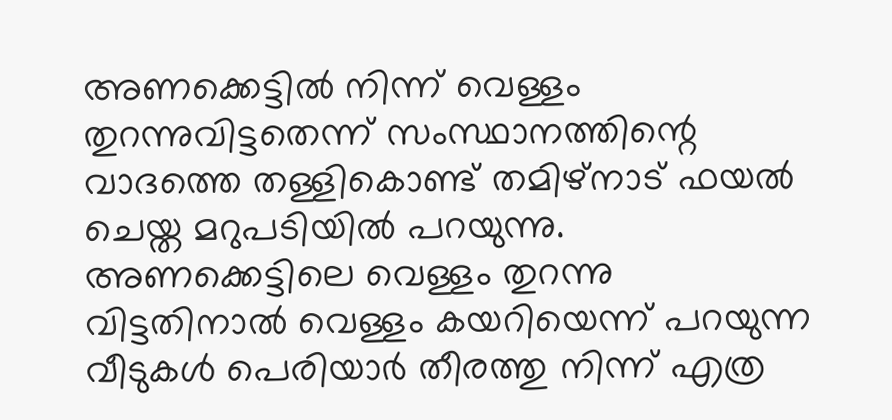അണക്കെട്ടില്‍ നിന്ന് വെള്ളം തുറന്നുവിട്ടതെന്ന് സംസ്ഥാനത്തിന്റെ വാദത്തെ തള്ളികൊണ്ട് തമിഴ്‌നാട് ഫയല്‍ ചെയ്ത മറുപടിയില്‍ പറയുന്നു. അണക്കെട്ടിലെ വെള്ളം തുറന്നു വിട്ടതിനാല്‍ വെള്ളം കയറിയെന്ന് പറയുന്ന വീടുകള്‍ പെരിയാര്‍ തീരത്തു നിന്ന് എത്ര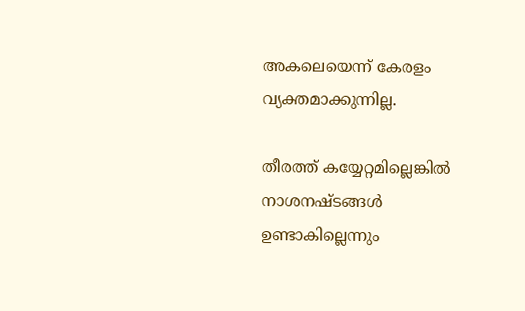അകലെയെന്ന് കേരളം വ്യക്തമാക്കുന്നില്ല.

തീരത്ത് കയ്യേറ്റമില്ലെങ്കില്‍ നാശനഷ്ടങ്ങള്‍ ഉണ്ടാകില്ലെന്നും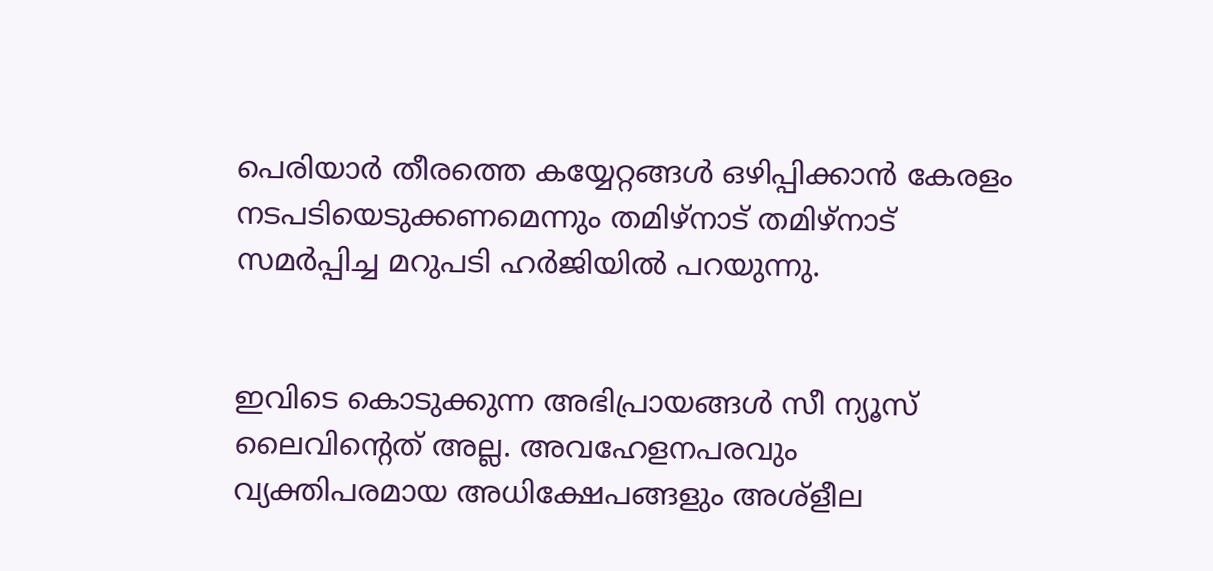പെരിയാര്‍ തീരത്തെ കയ്യേറ്റങ്ങള്‍ ഒഴിപ്പിക്കാന്‍ കേരളം നടപടിയെടുക്കണമെന്നും തമിഴ്‌നാട് തമിഴ്‌നാട് സമര്‍പ്പിച്ച മറുപടി ഹര്‍ജിയില്‍ പറയുന്നു.


ഇവിടെ കൊടുക്കുന്ന അഭിപ്രായങ്ങള്‍ സീ ന്യൂസ് ലൈവിന്റെത് അല്ല. അവഹേളനപരവും വ്യക്തിപരമായ അധിക്ഷേപങ്ങളും അശ്‌ളീല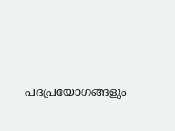പദപ്രയോഗങ്ങളും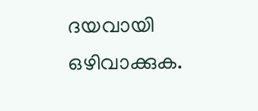ദയവായി ഒഴിവാക്കുക.